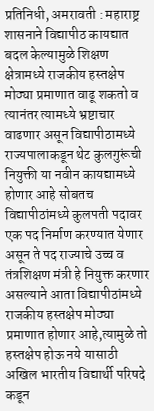प्रतिनिधी, अमरावती : महाराष्ट्र शासनाने विद्यापीठ कायद्यात बदल केल्यामुळे शिक्षण क्षेत्रामध्ये राजकीय हस्तक्षेप मोठ्या प्रमाणात वाढू शकतो व त्यानंतर त्यामध्ये भ्रष्टाचार वाढणार असून विद्यापीठामध्ये राज्यपालाकडून थेट कुलगुरूंची नियुक्ती या नवीन कायद्यामध्ये होणार आहे सोबतच विद्यापीठांमध्ये कुलपती पदावर एक पद निर्माण करण्यात येणार असून ते पद राज्याचे उच्च व तंत्रशिक्षण मंत्री हे नियुक्त करणार असल्याने आता विद्यापीठांमध्ये राजकीय हस्तक्षेप मोठ्या प्रमाणात होणार आहे,त्यामुळे तो हस्तक्षेप होऊ नये यासाठी अखिल भारतीय विद्यार्थी परिषदे कडून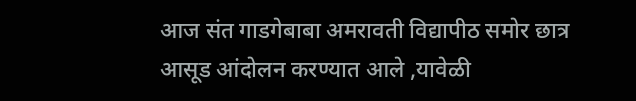आज संत गाडगेबाबा अमरावती विद्यापीठ समोर छात्र आसूड आंदोलन करण्यात आले ,यावेळी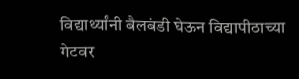विद्यार्थ्यांनी बैलबंडी घेऊन विद्यापीठाच्या गेटवर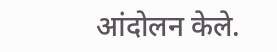आंदोलन केले.